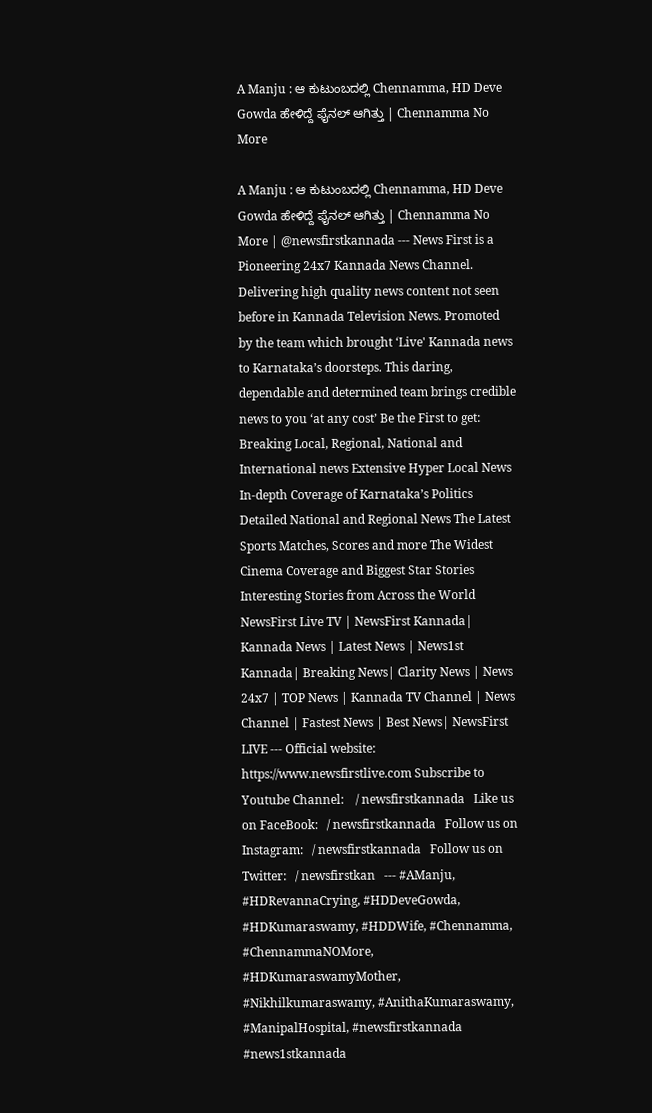A Manju : ಆ ಕುಟುಂಬದಲ್ಲಿ Chennamma, HD Deve Gowda ಹೇಳಿದ್ದೆ ಫೈನಲ್ ಆಗಿತ್ತು | Chennamma No More

A Manju : ಆ ಕುಟುಂಬದಲ್ಲಿ Chennamma, HD Deve Gowda ಹೇಳಿದ್ದೆ ಫೈನಲ್ ಆಗಿತ್ತು | Chennamma No More | @newsfirstkannada --- News First is a Pioneering 24x7 Kannada News Channel. Delivering high quality news content not seen before in Kannada Television News. Promoted by the team which brought ‘Live' Kannada news to Karnataka’s doorsteps. This daring, dependable and determined team brings credible news to you ‘at any cost’ Be the First to get: Breaking Local, Regional, National and International news Extensive Hyper Local News In-depth Coverage of Karnataka’s Politics Detailed National and Regional News The Latest Sports Matches, Scores and more The Widest Cinema Coverage and Biggest Star Stories Interesting Stories from Across the World NewsFirst Live TV | NewsFirst Kannada| Kannada News | Latest News | News1st Kannada| Breaking News| Clarity News | News 24x7 | TOP News | Kannada TV Channel | News Channel | Fastest News | Best News| NewsFirst LIVE --- Official website: https://www.newsfirstlive.com Subscribe to Youtube Channel:    / newsfirstkannada   Like us on FaceBook:   / newsfirstkannada   Follow us on Instagram:   / newsfirstkannada   Follow us on Twitter:   / newsfirstkan   --- #AManju, #HDRevannaCrying, #HDDeveGowda, #HDKumaraswamy, #HDDWife, #Chennamma, #ChennammaNOMore, #HDKumaraswamyMother, #Nikhilkumaraswamy, #AnithaKumaraswamy, #ManipalHospital, #newsfirstkannada #news1stkannada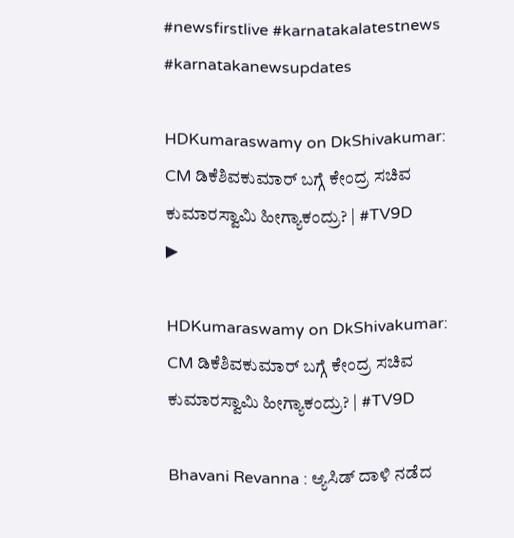#newsfirstlive #karnatakalatestnews #karnatakanewsupdates

HDKumaraswamy on DkShivakumar: CM ಡಿಕೆಶಿವಕುಮಾರ್ ಬಗ್ಗೆ ಕೇಂದ್ರ ಸಚಿವ ಕುಮಾರಸ್ವಾಮಿ ಹೀಗ್ಯಾಕಂದ್ರು? | #TV9D
▶

HDKumaraswamy on DkShivakumar: CM ಡಿಕೆಶಿವಕುಮಾರ್ ಬಗ್ಗೆ ಕೇಂದ್ರ ಸಚಿವ ಕುಮಾರಸ್ವಾಮಿ ಹೀಗ್ಯಾಕಂದ್ರು? | #TV9D

Bhavani Revanna : ಆ್ಯಸಿಡ್ ದಾಳಿ ನಡೆದ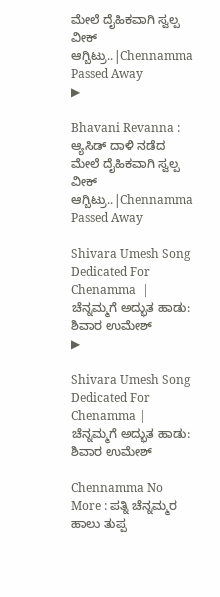ಮೇಲೆ ದೈಹಿಕವಾಗಿ ಸ್ವಲ್ಪ ವೀಕ್ ಆಗ್ಬಿಟ್ರು..|Chennamma Passed Away
▶

Bhavani Revanna : ಆ್ಯಸಿಡ್ ದಾಳಿ ನಡೆದ ಮೇಲೆ ದೈಹಿಕವಾಗಿ ಸ್ವಲ್ಪ ವೀಕ್ ಆಗ್ಬಿಟ್ರು..|Chennamma Passed Away

Shivara Umesh Song Dedicated For Chenamma  | ಚೆನ್ನಮ್ಮಗೆ ಅದ್ಭುತ ಹಾಡು: ಶಿವಾರ ಉಮೇಶ್
▶

Shivara Umesh Song Dedicated For Chenamma | ಚೆನ್ನಮ್ಮಗೆ ಅದ್ಭುತ ಹಾಡು: ಶಿವಾರ ಉಮೇಶ್

Chennamma No More : ಪತ್ನಿ ಚೆನ್ನಮ್ಮರ ಹಾಲು ತುಪ್ಪ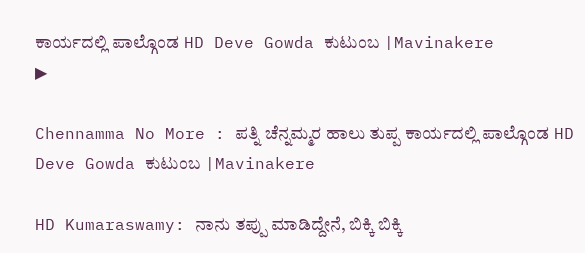ಕಾರ್ಯದಲ್ಲಿ ಪಾಲ್ಗೊಂಡ HD Deve Gowda ಕುಟುಂಬ |Mavinakere
▶

Chennamma No More : ಪತ್ನಿ ಚೆನ್ನಮ್ಮರ ಹಾಲು ತುಪ್ಪ ಕಾರ್ಯದಲ್ಲಿ ಪಾಲ್ಗೊಂಡ HD Deve Gowda ಕುಟುಂಬ |Mavinakere

HD Kumaraswamy: ನಾನು ತಪ್ಪು ಮಾಡಿದ್ದೇನೆ, ಬಿಕ್ಕಿ ಬಿಕ್ಕಿ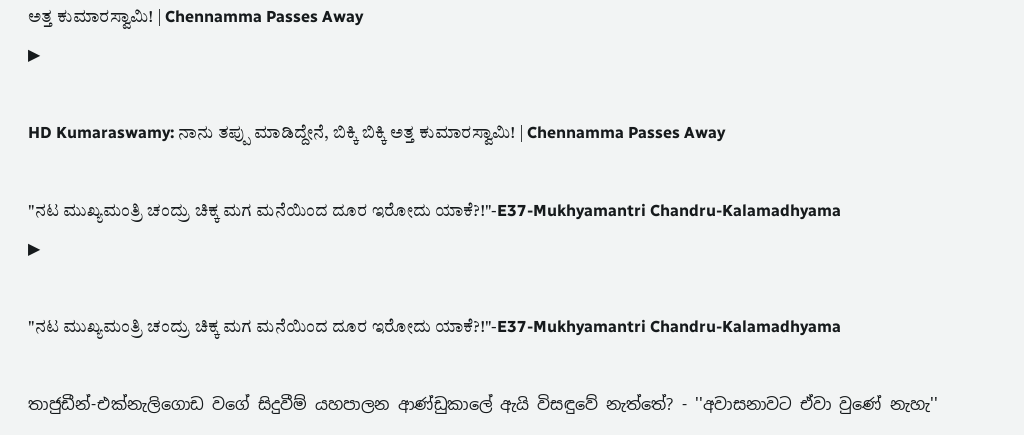ಅತ್ತ ಕುಮಾರಸ್ವಾಮಿ! | Chennamma Passes Away
▶

HD Kumaraswamy: ನಾನು ತಪ್ಪು ಮಾಡಿದ್ದೇನೆ, ಬಿಕ್ಕಿ ಬಿಕ್ಕಿ ಅತ್ತ ಕುಮಾರಸ್ವಾಮಿ! | Chennamma Passes Away

"ನಟ ಮುಖ್ಯಮಂತ್ರಿ ಚಂದ್ರು ಚಿಕ್ಕ ಮಗ ಮನೆಯಿಂದ ದೂರ ಇರೋದು ಯಾಕೆ?!"-E37-Mukhyamantri Chandru-Kalamadhyama
▶

"ನಟ ಮುಖ್ಯಮಂತ್ರಿ ಚಂದ್ರು ಚಿಕ್ಕ ಮಗ ಮನೆಯಿಂದ ದೂರ ಇರೋದು ಯಾಕೆ?!"-E37-Mukhyamantri Chandru-Kalamadhyama

තාජුඩීන්-එක්නැලිගොඩ වගේ සිදුවීම් යහපාලන ආණ්ඩුකාලේ ඇයි විසඳුවේ නැත්තේ? - ''අවාසනාවට ඒවා වුණේ නැහැ''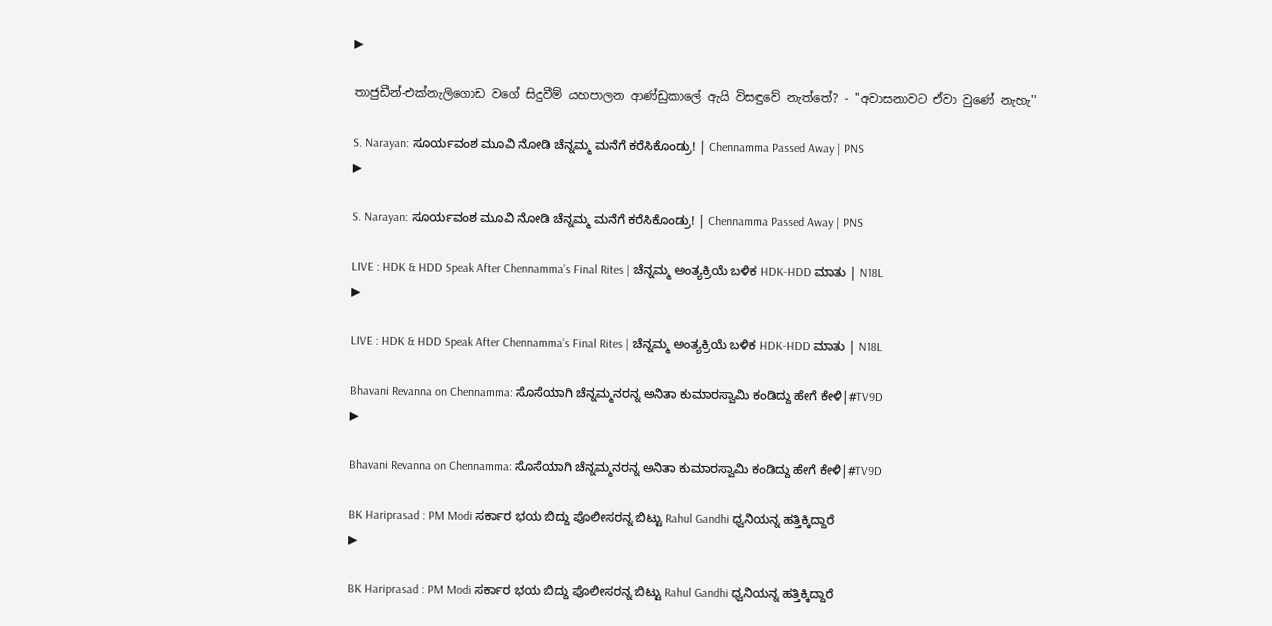▶

තාජුඩීන්-එක්නැලිගොඩ වගේ සිදුවීම් යහපාලන ආණ්ඩුකාලේ ඇයි විසඳුවේ නැත්තේ? - ''අවාසනාවට ඒවා වුණේ නැහැ''

S. Narayan: ಸೂರ್ಯವಂಶ ಮೂವಿ ನೋಡಿ ಚೆನ್ನಮ್ಮ ಮನೆಗೆ ಕರೆಸಿಕೊಂಡ್ರು! | Chennamma Passed Away | PNS
▶

S. Narayan: ಸೂರ್ಯವಂಶ ಮೂವಿ ನೋಡಿ ಚೆನ್ನಮ್ಮ ಮನೆಗೆ ಕರೆಸಿಕೊಂಡ್ರು! | Chennamma Passed Away | PNS

LIVE : HDK & HDD Speak After Chennamma’s Final Rites | ಚೆನ್ನಮ್ಮ ಅಂತ್ಯಕ್ರಿಯೆ ಬಳಿಕ HDK-HDD ಮಾತು | N18L
▶

LIVE : HDK & HDD Speak After Chennamma’s Final Rites | ಚೆನ್ನಮ್ಮ ಅಂತ್ಯಕ್ರಿಯೆ ಬಳಿಕ HDK-HDD ಮಾತು | N18L

Bhavani Revanna on Chennamma: ಸೊಸೆಯಾಗಿ ಚೆನ್ನಮ್ಮನರನ್ನ ಅನಿತಾ ಕುಮಾರಸ್ವಾಮಿ ಕಂಡಿದ್ದು ಹೇಗೆ ಕೇಳಿ|#TV9D
▶

Bhavani Revanna on Chennamma: ಸೊಸೆಯಾಗಿ ಚೆನ್ನಮ್ಮನರನ್ನ ಅನಿತಾ ಕುಮಾರಸ್ವಾಮಿ ಕಂಡಿದ್ದು ಹೇಗೆ ಕೇಳಿ|#TV9D

BK Hariprasad : PM Modi ಸರ್ಕಾರ ಭಯ ಬಿದ್ದು ಪೊಲೀಸರನ್ನ ಬಿಟ್ಟು Rahul Gandhi ಧ್ವನಿಯನ್ನ ಹತ್ತಿಕ್ಕಿದ್ದಾರೆ
▶

BK Hariprasad : PM Modi ಸರ್ಕಾರ ಭಯ ಬಿದ್ದು ಪೊಲೀಸರನ್ನ ಬಿಟ್ಟು Rahul Gandhi ಧ್ವನಿಯನ್ನ ಹತ್ತಿಕ್ಕಿದ್ದಾರೆ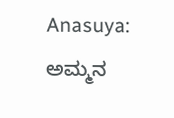Anasuya: ಅಮ್ಮನ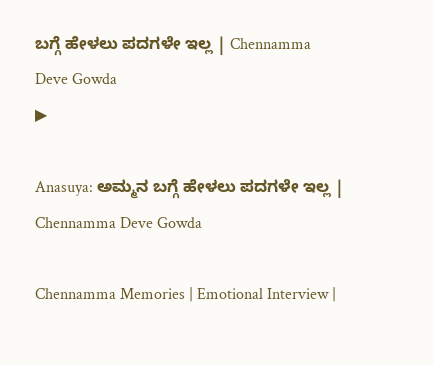ಬಗ್ಗೆ ಹೇಳಲು ಪದಗಳೇ ಇಲ್ಲ | Chennamma Deve Gowda
▶

Anasuya: ಅಮ್ಮನ ಬಗ್ಗೆ ಹೇಳಲು ಪದಗಳೇ ಇಲ್ಲ | Chennamma Deve Gowda

Chennamma Memories | Emotional Interview |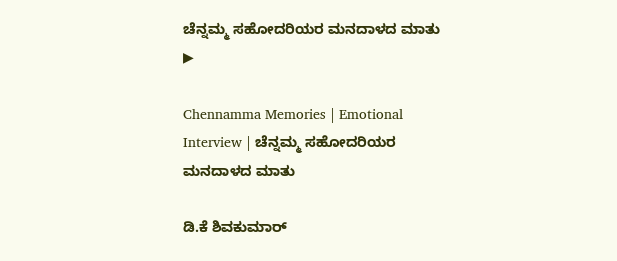ಚೆನ್ನಮ್ಮ ಸಹೋದರಿಯರ ಮನದಾಳದ ಮಾತು
▶

Chennamma Memories | Emotional Interview | ಚೆನ್ನಮ್ಮ ಸಹೋದರಿಯರ ಮನದಾಳದ ಮಾತು

ಡಿ.ಕೆ ಶಿವಕುಮಾರ್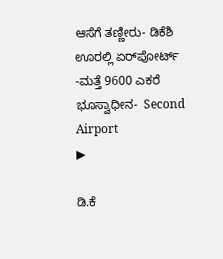ಆಸೆಗೆ ತಣ್ಣೀರು- ಡಿಕೆಶಿ ಊರಲ್ಲಿ ಏರ್‌ಪೋರ್ಟ್ -ಮತ್ತೆ 9600 ಎಕರೆ ಭೂಸ್ವಾಧೀನ-  Second Airport
▶

ಡಿ.ಕೆ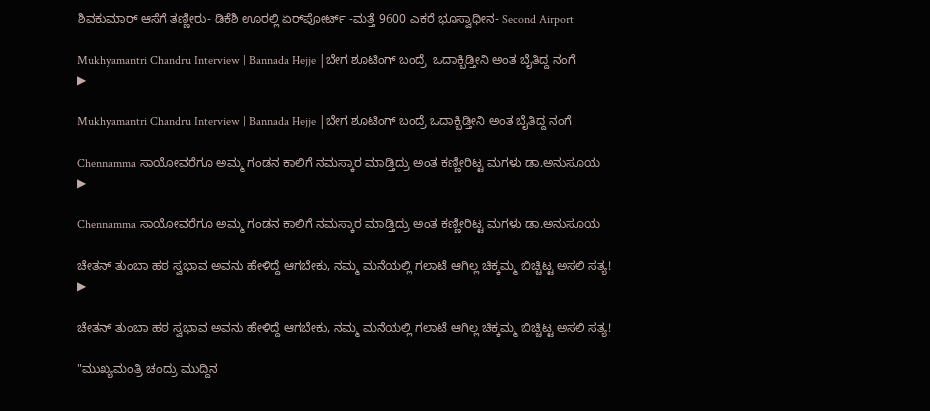ಶಿವಕುಮಾರ್ ಆಸೆಗೆ ತಣ್ಣೀರು- ಡಿಕೆಶಿ ಊರಲ್ಲಿ ಏರ್‌ಪೋರ್ಟ್ -ಮತ್ತೆ 9600 ಎಕರೆ ಭೂಸ್ವಾಧೀನ- Second Airport

Mukhyamantri Chandru Interview | Bannada Hejje |ಬೇಗ ಶೂಟಿಂಗ್‌ ಬಂದ್ರೆ  ಒದಾಕ್ಬಿಡ್ತೀನಿ ಅಂತ ಬೈತಿದ್ದ ನಂಗೆ
▶

Mukhyamantri Chandru Interview | Bannada Hejje |ಬೇಗ ಶೂಟಿಂಗ್‌ ಬಂದ್ರೆ ಒದಾಕ್ಬಿಡ್ತೀನಿ ಅಂತ ಬೈತಿದ್ದ ನಂಗೆ

Chennamma ಸಾಯೋವರೆಗೂ ಅಮ್ಮ ಗಂಡನ ಕಾಲಿಗೆ ನಮಸ್ಕಾರ ಮಾಡ್ತಿದ್ರು ಅಂತ ಕಣ್ಣೀರಿಟ್ಟ ಮಗಳು ಡಾ.ಅನುಸೂಯ
▶

Chennamma ಸಾಯೋವರೆಗೂ ಅಮ್ಮ ಗಂಡನ ಕಾಲಿಗೆ ನಮಸ್ಕಾರ ಮಾಡ್ತಿದ್ರು ಅಂತ ಕಣ್ಣೀರಿಟ್ಟ ಮಗಳು ಡಾ.ಅನುಸೂಯ

ಚೇತನ್ ತುಂಬಾ ಹಠ ಸ್ವಭಾವ ಅವನು ಹೇಳಿದ್ದೆ ಆಗಬೇಕು, ನಮ್ಮ ಮನೆಯಲ್ಲಿ ಗಲಾಟೆ ಆಗಿಲ್ಲ ಚಿಕ್ಕಮ್ಮ ಬಿಚ್ಚಿಟ್ಟ ಅಸಲಿ ಸತ್ಯ!
▶

ಚೇತನ್ ತುಂಬಾ ಹಠ ಸ್ವಭಾವ ಅವನು ಹೇಳಿದ್ದೆ ಆಗಬೇಕು, ನಮ್ಮ ಮನೆಯಲ್ಲಿ ಗಲಾಟೆ ಆಗಿಲ್ಲ ಚಿಕ್ಕಮ್ಮ ಬಿಚ್ಚಿಟ್ಟ ಅಸಲಿ ಸತ್ಯ!

"ಮುಖ್ಯಮಂತ್ರಿ ಚಂದ್ರು ಮುದ್ದಿನ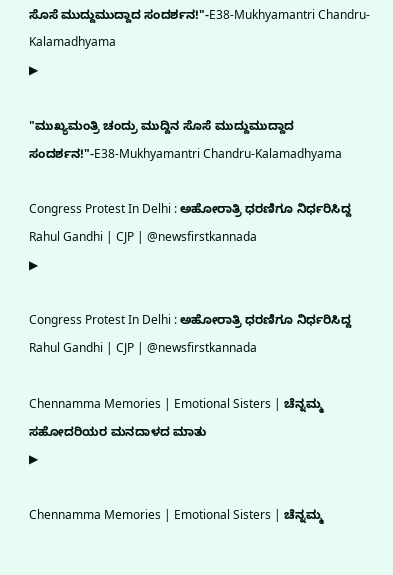ಸೊಸೆ ಮುದ್ದುಮುದ್ದಾದ ಸಂದರ್ಶನ!"-E38-Mukhyamantri Chandru-Kalamadhyama
▶

"ಮುಖ್ಯಮಂತ್ರಿ ಚಂದ್ರು ಮುದ್ದಿನ ಸೊಸೆ ಮುದ್ದುಮುದ್ದಾದ ಸಂದರ್ಶನ!"-E38-Mukhyamantri Chandru-Kalamadhyama

Congress Protest In Delhi : ಅಹೋರಾತ್ರಿ ಧರಣಿಗೂ ನಿರ್ಧರಿಸಿದ್ದ Rahul Gandhi | CJP | @newsfirstkannada
▶

Congress Protest In Delhi : ಅಹೋರಾತ್ರಿ ಧರಣಿಗೂ ನಿರ್ಧರಿಸಿದ್ದ Rahul Gandhi | CJP | @newsfirstkannada

Chennamma Memories | Emotional Sisters | ಚೆನ್ನಮ್ಮ ಸಹೋದರಿಯರ ಮನದಾಳದ ಮಾತು
▶

Chennamma Memories | Emotional Sisters | ಚೆನ್ನಮ್ಮ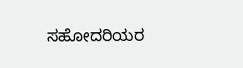ಸಹೋದರಿಯರ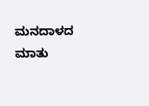ಮನದಾಳದ ಮಾತು